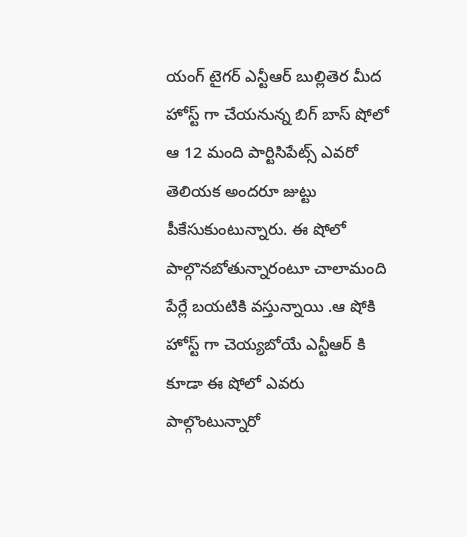యంగ్ టైగర్ ఎన్టీఆర్ బుల్లితెర మీద హోస్ట్ గా చేయనున్న బిగ్ బాస్ షోలో ఆ 12 మంది పార్టిసిపేట్స్ ఎవరో తెలియక అందరూ జుట్టు పీకేసుకుంటున్నారు. ఈ షోలో పాల్గొనబోతున్నారంటూ చాలామంది పేర్లే బయటికి వస్తున్నాయి .ఆ షోకి హోస్ట్ గా చెయ్యబోయే ఎన్టీఆర్ కి కూడా ఈ షోలో ఎవరు పాల్గొంటున్నారో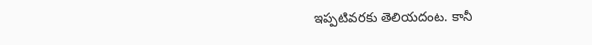ఇప్పటివరకు తెలియదంట. కానీ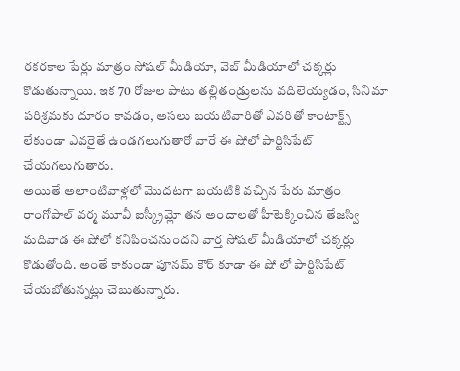రకరకాల పేర్లు మాత్రం సోషల్ మీడియా, వెబ్ మీడియాలో చక్కర్లు కొడుతున్నాయి. ఇక 70 రోజుల పాటు తల్లితండ్రులను వదిలెయ్యడం, సినిమా పరిశ్రమకు దూరం కావడం, అసలు బయటివారితో ఎవరితో కాంటాక్ట్స్ లేకుండా ఎవరైతే ఉండగలుగుతారో వారే ఈ షోలో పార్టిసిపేట్ చేయగలుగుతారు.
అయితే అలాంటివాళ్లలో మొదటగా బయటికి వచ్చిన పేరు మాత్రం రాంగోపాల్ వర్మ మూవీ ఐస్క్రీమ్లో తన అందాలతో హీటెక్కించిన తేజస్వి మదివాడ ఈ షోలో కనిపించనుందని వార్త సోషల్ మీడియాలో చక్కర్లు కొడుతోంది. అంతే కాకుండా పూనమ్ కౌర్ కూడా ఈ షో లో పార్టిసిపేట్ చేయబోతున్నట్లు చెబుతున్నారు.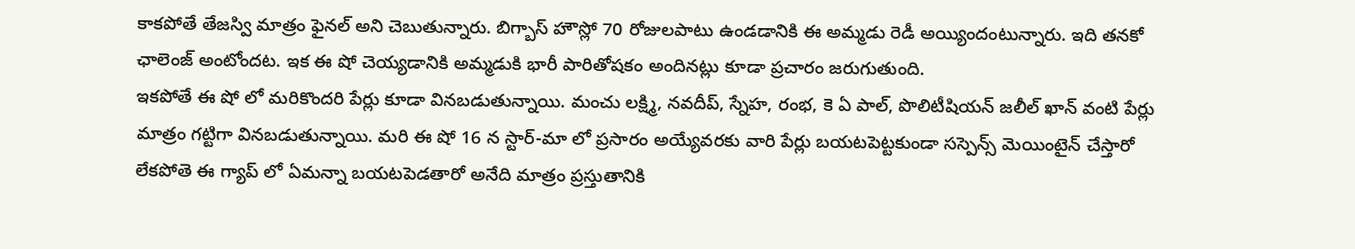కాకపోతే తేజస్వి మాత్రం ఫైనల్ అని చెబుతున్నారు. బిగ్బాస్ హౌస్లో 70 రోజులపాటు ఉండడానికి ఈ అమ్మడు రెడీ అయ్యిందంటున్నారు. ఇది తనకో ఛాలెంజ్ అంటోందట. ఇక ఈ షో చెయ్యడానికి అమ్మడుకి భారీ పారితోషకం అందినట్లు కూడా ప్రచారం జరుగుతుంది.
ఇకపోతే ఈ షో లో మరికొందరి పేర్లు కూడా వినబడుతున్నాయి. మంచు లక్ష్మి, నవదీప్, స్నేహ, రంభ, కె ఏ పాల్, పొలిటీషియన్ జలీల్ ఖాన్ వంటి పేర్లు మాత్రం గట్టిగా వినబడుతున్నాయి. మరి ఈ షో 16 న స్టార్-మా లో ప్రసారం అయ్యేవరకు వారి పేర్లు బయటపెట్టకుండా సస్పెన్స్ మెయింటైన్ చేస్తారో లేకపోతె ఈ గ్యాప్ లో ఏమన్నా బయటపెడతారో అనేది మాత్రం ప్రస్తుతానికి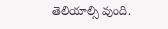తెలియాల్సి వుంది.